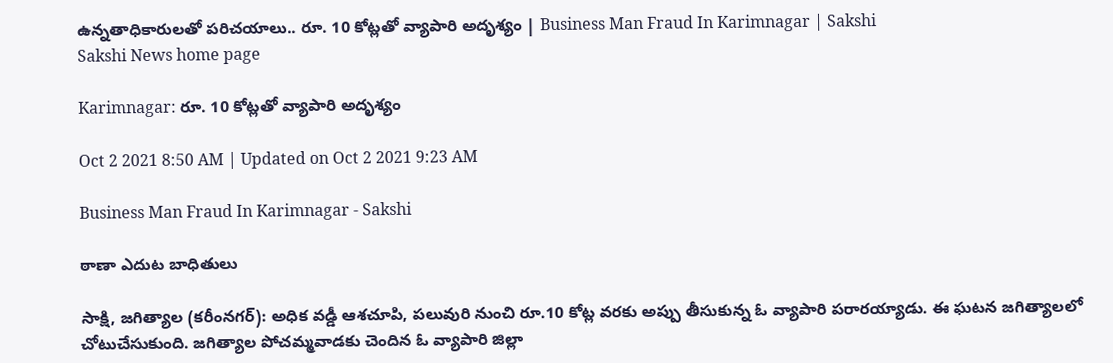ఉన్నతాధికారులతో పరిచయాలు.. రూ. 10 కోట్లతో వ్యాపారి అదృశ్యం | Business Man Fraud In Karimnagar | Sakshi
Sakshi News home page

Karimnagar: రూ. 10 కోట్లతో వ్యాపారి అదృశ్యం

Oct 2 2021 8:50 AM | Updated on Oct 2 2021 9:23 AM

Business Man Fraud In Karimnagar - Sakshi

ఠాణా ఎదుట బాధితులు

సాక్షి, జగిత్యాల (కరీంనగర్‌): అధిక వడ్డీ ఆశచూపి, పలువురి నుంచి రూ.10 కోట్ల వరకు అప్పు తీసుకున్న ఓ వ్యాపారి పరారయ్యాడు. ఈ ఘటన జగిత్యాలలో చోటుచేసుకుంది. జగిత్యాల పోచమ్మవాడకు చెందిన ఓ వ్యాపారి జిల్లా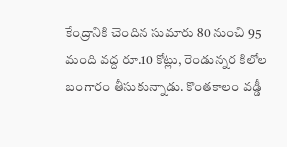కేంద్రానికి చెందిన సుమారు 80 నుంచి 95 మంది వద్ద రూ.10 కోట్లు, రెండున్నర కిలోల బంగారం తీసుకున్నాడు. కొంతకాలం వడ్డీ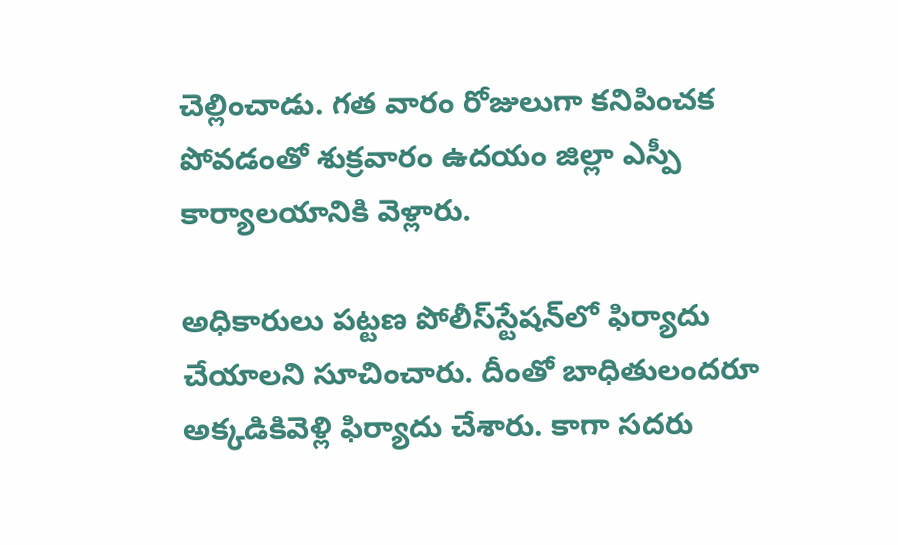చెల్లించాడు. గత వారం రోజులుగా కనిపించక పోవడంతో శుక్రవారం ఉదయం జిల్లా ఎస్పీ కార్యాలయానికి వెళ్లారు.

అధికారులు పట్టణ పోలీస్‌స్టేషన్‌లో ఫిర్యాదు చేయాలని సూచించారు. దీంతో బాధితులందరూ అక్కడికివెళ్లి ఫిర్యాదు చేశారు. కాగా సదరు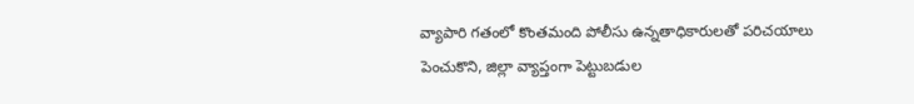వ్యాపారి గతంలో కొంతమంది పోలీసు ఉన్నతాధికారులతో పరిచయాలు పెంచుకొని, జిల్లా వ్యాప్తంగా పెట్టుబడుల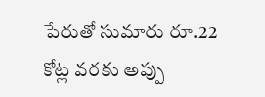పేరుతో సుమారు రూ.22 కోట్ల వరకు అప్పు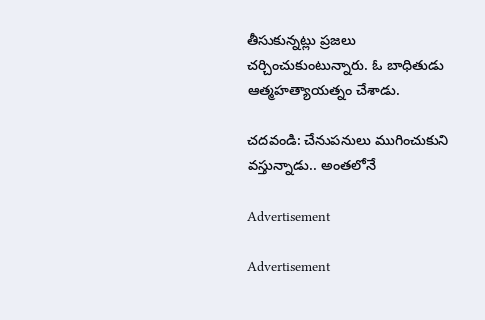తీసుకున్నట్లు ప్రజలు చర్చించుకుంటున్నారు. ఓ బాధితుడు ఆత్మహత్యాయత్నం చేశాడు.

చదవండి: చేనుపనులు ముగించుకుని వస్తున్నాడు.. అంతలోనే

Advertisement

Advertisement